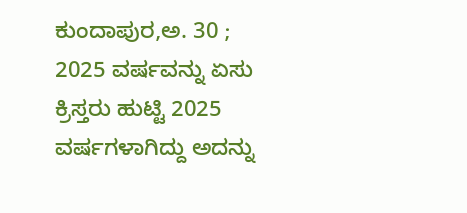ಕುಂದಾಪುರ,ಅ. 30 ; 2025 ವರ್ಷವನ್ನು ಏಸು ಕ್ರಿಸ್ತರು ಹುಟ್ಟಿ 2025 ವರ್ಷಗಳಾಗಿದ್ದು ಅದನ್ನು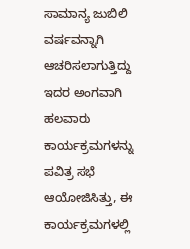ಸಾಮಾನ್ಯ ಜುಬಿಲಿ ವರ್ಷವನ್ನಾಗಿ ಆಚರಿಸಲಾಗುತ್ತಿದ್ದು ಇದರ ಅಂಗವಾಗಿ ಹಲವಾರು ಕಾರ್ಯಕ್ರಮಗಳನ್ನು ಪವಿತ್ರ ಸಭೆ ಆಯೋಜಿಸಿತ್ತು, ಈ ಕಾರ್ಯಕ್ರಮಗಳಲ್ಲಿ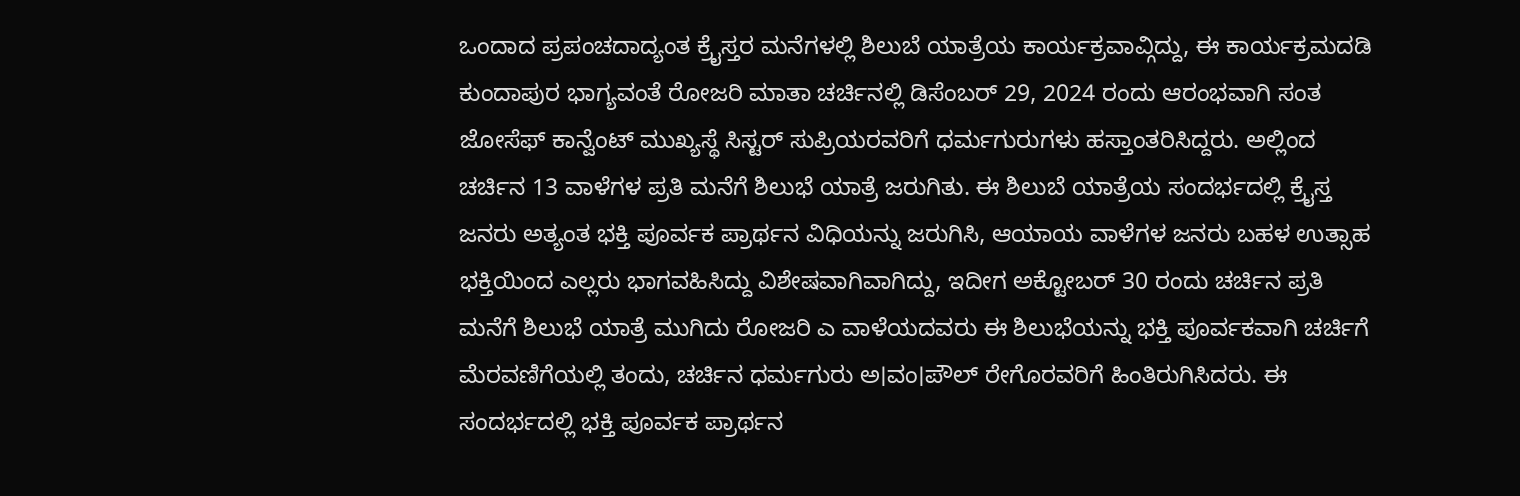ಒಂದಾದ ಪ್ರಪಂಚದಾದ್ಯಂತ ಕ್ರೈಸ್ತರ ಮನೆಗಳಲ್ಲಿ ಶಿಲುಬೆ ಯಾತ್ರೆಯ ಕಾರ್ಯಕ್ರವಾವ್ಗಿದ್ದು, ಈ ಕಾರ್ಯಕ್ರಮದಡಿ ಕುಂದಾಪುರ ಭಾಗ್ಯವಂತೆ ರೋಜರಿ ಮಾತಾ ಚರ್ಚಿನಲ್ಲಿ ಡಿಸೆಂಬರ್ 29, 2024 ರಂದು ಆರಂಭವಾಗಿ ಸಂತ ಜೋಸೆಫ್ ಕಾನ್ವೆಂಟ್ ಮುಖ್ಯಸ್ಥೆ ಸಿಸ್ಟರ್ ಸುಪ್ರಿಯರವರಿಗೆ ಧರ್ಮಗುರುಗಳು ಹಸ್ತಾಂತರಿಸಿದ್ದರು. ಅಲ್ಲಿಂದ ಚರ್ಚಿನ 13 ವಾಳೆಗಳ ಪ್ರತಿ ಮನೆಗೆ ಶಿಲುಭೆ ಯಾತ್ರೆ ಜರುಗಿತು. ಈ ಶಿಲುಬೆ ಯಾತ್ರೆಯ ಸಂದರ್ಭದಲ್ಲಿ ಕ್ರೈಸ್ತ ಜನರು ಅತ್ಯಂತ ಭಕ್ತಿ ಪೂರ್ವಕ ಪ್ರಾರ್ಥನ ವಿಧಿಯನ್ನು ಜರುಗಿಸಿ, ಆಯಾಯ ವಾಳೆಗಳ ಜನರು ಬಹಳ ಉತ್ಸಾಹ ಭಕ್ತಿಯಿಂದ ಎಲ್ಲರು ಭಾಗವಹಿಸಿದ್ದು ವಿಶೇಷವಾಗಿವಾಗಿದ್ದು, ಇದೀಗ ಅಕ್ಟೋಬರ್ 30 ರಂದು ಚರ್ಚಿನ ಪ್ರತಿ ಮನೆಗೆ ಶಿಲುಭೆ ಯಾತ್ರೆ ಮುಗಿದು ರೋಜರಿ ಎ ವಾಳೆಯದವರು ಈ ಶಿಲುಭೆಯನ್ನು ಭಕ್ತಿ ಪೂರ್ವಕವಾಗಿ ಚರ್ಚಿಗೆ ಮೆರವಣಿಗೆಯಲ್ಲಿ ತಂದು, ಚರ್ಚಿನ ಧರ್ಮಗುರು ಅ।ವಂ।ಪೌಲ್ ರೇಗೊರವರಿಗೆ ಹಿಂತಿರುಗಿಸಿದರು. ಈ ಸಂದರ್ಭದಲ್ಲಿ ಭಕ್ತಿ ಪೂರ್ವಕ ಪ್ರಾರ್ಥನ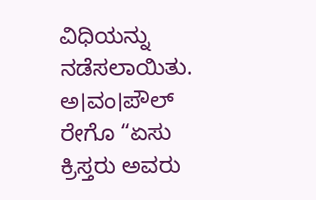ವಿಧಿಯನ್ನು ನಡೆಸಲಾಯಿತು. ಅ।ವಂ।ಪೌಲ್ ರೇಗೊ “ಏಸು ಕ್ರಿಸ್ತರು ಅವರು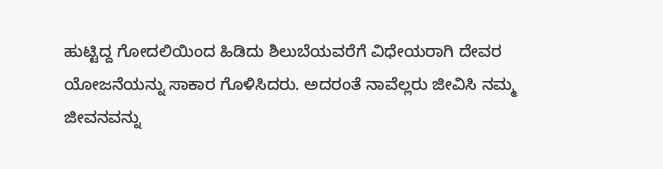ಹುಟ್ಟಿದ್ದ ಗೋದಲಿಯಿಂದ ಹಿಡಿದು ಶಿಲುಬೆಯವರೆಗೆ ವಿಧೇಯರಾಗಿ ದೇವರ ಯೋಜನೆಯನ್ನು ಸಾಕಾರ ಗೊಳಿಸಿದರು. ಅದರಂತೆ ನಾವೆಲ್ಲರು ಜೀವಿಸಿ ನಮ್ಮ ಜೀವನವನ್ನು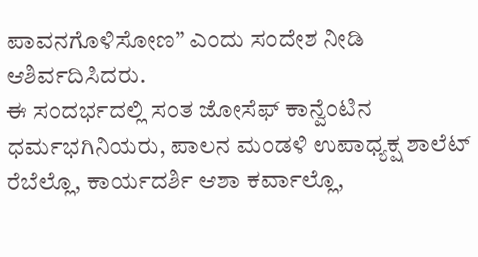ಪಾವನಗೊಳಿಸೋಣ” ಎಂದು ಸಂದೇಶ ನೀಡಿ ಆಶಿರ್ವದಿಸಿದರು.
ಈ ಸಂದರ್ಭದಲ್ಲಿ ಸಂತ ಜೋಸೆಫ್ ಕಾನ್ವೆಂಟಿನ ಧರ್ಮಭಗಿನಿಯರು, ಪಾಲನ ಮಂಡಳಿ ಉಪಾಧ್ಯಕ್ಷ ಶಾಲೆಟ್ ರೆಬೆಲ್ಲೊ, ಕಾರ್ಯದರ್ಶಿ ಆಶಾ ಕರ್ವಾಲ್ಲೊ,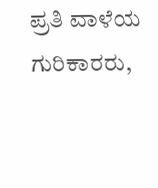ಪ್ರತಿ ವಾಳೆಯ ಗುರಿಕಾರರು,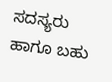ಸದಸ್ಯರು ಹಾಗೂ ಬಹು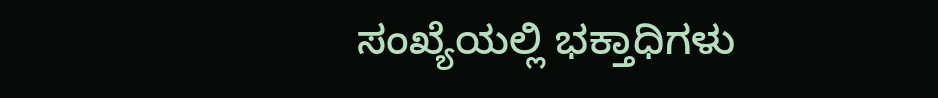ಸಂಖ್ಯೆಯಲ್ಲಿ ಭಕ್ತಾಧಿಗಳು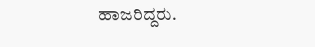ಹಾಜರಿದ್ದರು.